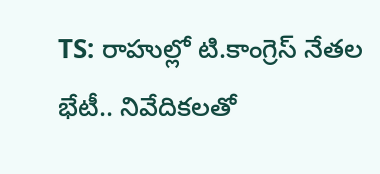TS: రాహుల్లో టి.కాంగ్రెస్ నేతల భేటీ.. నివేదికలతో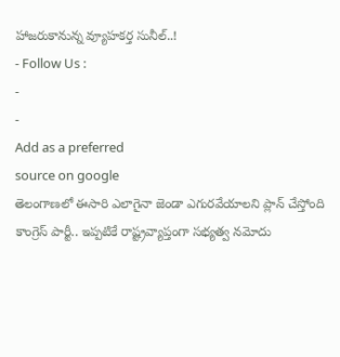హాజరుకానున్న వ్యూహకర్త సునీల్..!
- Follow Us :
-
-
Add as a preferred
source on google
తెలంగాణలో ఈసారి ఎలాగైనా జెండా ఎగురవేయాలని ప్లాన్ చేస్తోంది కాంగ్రెస్ పార్టీ.. ఇప్పటికే రాష్ట్రవ్యాప్తంగా సభ్యత్వ నమోదు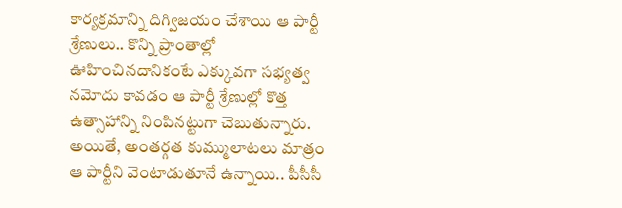కార్యక్రమాన్ని దిగ్విజయం చేశాయి ఆ పార్టీ శ్రేణులు.. కొన్ని ప్రాంతాల్లో ఊహించినదానికంటే ఎక్కువగా సభ్యత్వ నమోదు కావడం ఆ పార్టీ శ్రేణుల్లో కొత్త ఉత్సాహాన్ని నింపినట్టుగా చెబుతున్నారు. అయితే, అంతర్గత కుమ్ములాటలు మాత్రం ఆ పార్టీని వెంటాడుతూనే ఉన్నాయి.. పీసీసీ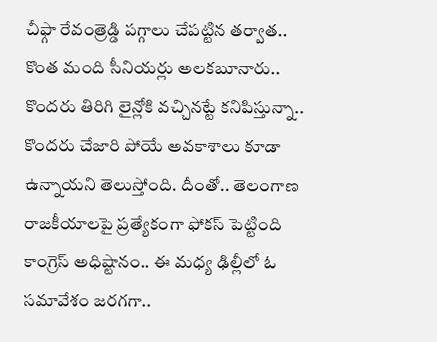చీఫ్గా రేవంత్రెడ్డి పగ్గాలు చేపట్టిన తర్వాత.. కొంత మంది సీనియర్లు అలకబూనారు.. కొందరు తిరిగి లైన్లోకి వచ్చినట్టే కనిపిస్తున్నా.. కొందరు చేజారి పోయే అవకాశాలు కూడా ఉన్నాయని తెలుస్తోంది. దీంతో.. తెలంగాణ రాజకీయాలపై ప్రత్యేకంగా ఫోకస్ పెట్టింది కాంగ్రెస్ అధిష్టానం.. ఈ మధ్య ఢిల్లీలో ఓ సమావేశం జరగగా..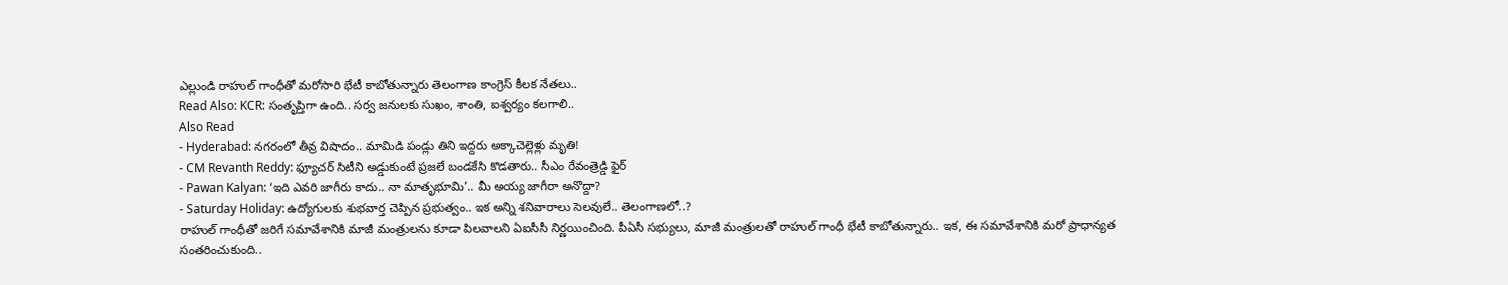ఎల్లుండి రాహుల్ గాంధీతో మరోసారి భేటీ కాబోతున్నారు తెలంగాణ కాంగ్రెస్ కీలక నేతలు..
Read Also: KCR: సంతృప్తిగా ఉంది.. సర్వ జనులకు సుఖం, శాంతి, ఐశ్వర్యం కలగాలి..
Also Read
- Hyderabad: నగరంలో తీవ్ర విషాదం.. మామిడి పండ్లు తిని ఇద్దరు అక్కాచెల్లెళ్లు మృతి!
- CM Revanth Reddy: ఫ్యూచర్ సిటీని అడ్డుకుంటే ప్రజలే బండకేసి కొడతారు.. సీఎం రేవంత్రెడ్డి ఫైర్
- Pawan Kalyan: ‘ఇది ఎవరి జాగీరు కాదు.. నా మాతృభూమి’.. మీ అయ్య జాగీరా అనొద్దా?
- Saturday Holiday: ఉద్యోగులకు శుభవార్త చెప్పిన ప్రభుత్వం.. ఇక అన్ని శనివారాలు సెలవులే.. తెలంగాణలో..?
రాహుల్ గాంధీతో జరిగే సమావేశానికి మాజీ మంత్రులను కూడా పిలవాలని ఏఐసీసీ నిర్ణయించింది. పీఏసీ సభ్యులు, మాజీ మంత్రులతో రాహుల్ గాంధీ భేటీ కాబోతున్నారు.. ఇక, ఈ సమావేశానికి మరో ప్రాధాన్యత సంతరించుకుంది..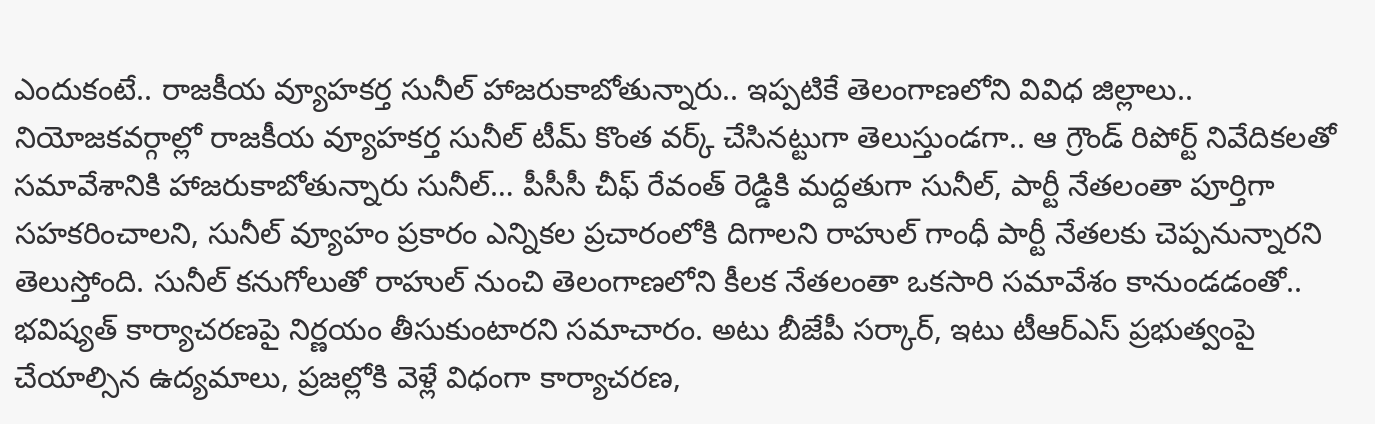ఎందుకంటే.. రాజకీయ వ్యూహకర్త సునీల్ హాజరుకాబోతున్నారు.. ఇప్పటికే తెలంగాణలోని వివిధ జిల్లాలు.. నియోజకవర్గాల్లో రాజకీయ వ్యూహకర్త సునీల్ టీమ్ కొంత వర్క్ చేసినట్టుగా తెలుస్తుండగా.. ఆ గ్రౌండ్ రిపోర్ట్ నివేదికలతో సమావేశానికి హాజరుకాబోతున్నారు సునీల్… పీసీసీ చీఫ్ రేవంత్ రెడ్డికి మద్దతుగా సునీల్, పార్టీ నేతలంతా పూర్తిగా సహకరించాలని, సునీల్ వ్యూహం ప్రకారం ఎన్నికల ప్రచారంలోకి దిగాలని రాహుల్ గాంధీ పార్టీ నేతలకు చెప్పనున్నారని తెలుస్తోంది. సునీల్ కనుగోలుతో రాహుల్ నుంచి తెలంగాణలోని కీలక నేతలంతా ఒకసారి సమావేశం కానుండడంతో.. భవిష్యత్ కార్యాచరణపై నిర్ణయం తీసుకుంటారని సమాచారం. అటు బీజేపీ సర్కార్, ఇటు టీఆర్ఎస్ ప్రభుత్వంపై చేయాల్సిన ఉద్యమాలు, ప్రజల్లోకి వెళ్లే విధంగా కార్యాచరణ,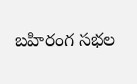బహిరంగ సభల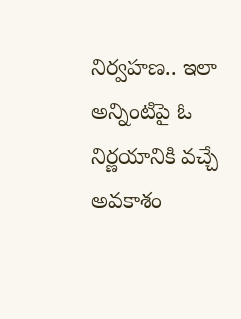నిర్వహణ.. ఇలా అన్నింటిపై ఓ నిర్ణయానికి వచ్చే అవకాశం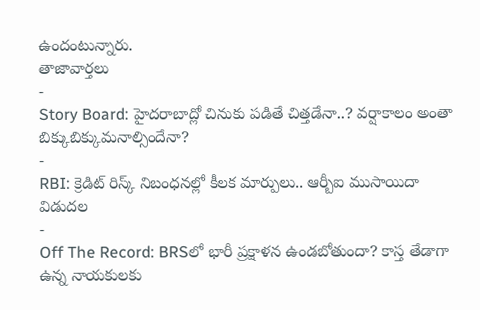ఉందంటున్నారు.
తాజావార్తలు
-
Story Board: హైదరాబాద్లో చినుకు పడితే చిత్తడేనా..? వర్షాకాలం అంతా బిక్కుబిక్కుమనాల్సిందేనా?
-
RBI: క్రెడిట్ రిస్క్ నిబంధనల్లో కీలక మార్పులు.. ఆర్బీఐ ముసాయిదా విడుదల
-
Off The Record: BRSలో భారీ ప్రక్షాళన ఉండబోతుందా? కాస్త తేడాగా ఉన్న నాయకులకు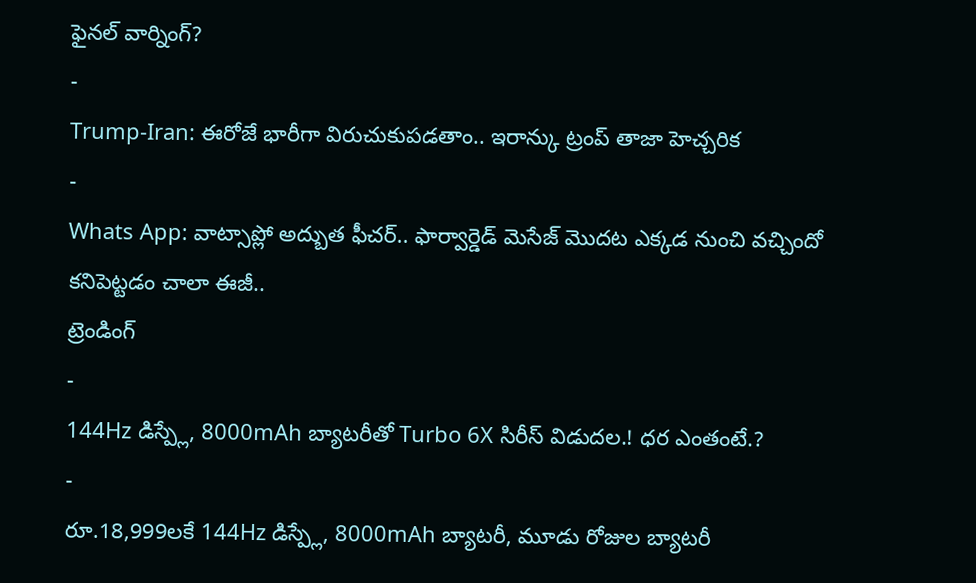ఫైనల్ వార్నింగ్?
-
Trump-Iran: ఈరోజే భారీగా విరుచుకుపడతాం.. ఇరాన్కు ట్రంప్ తాజా హెచ్చరిక
-
Whats App: వాట్సాప్లో అద్బుత ఫీచర్.. ఫార్వార్డెడ్ మెసేజ్ మొదట ఎక్కడ నుంచి వచ్చిందో కనిపెట్టడం చాలా ఈజీ..
ట్రెండింగ్
-
144Hz డిస్ప్లే, 8000mAh బ్యాటరీతో Turbo 6X సిరీస్ విడుదల.! ధర ఎంతంటే.?
-
రూ.18,999లకే 144Hz డిస్ప్లే, 8000mAh బ్యాటరీ, మూడు రోజుల బ్యాటరీ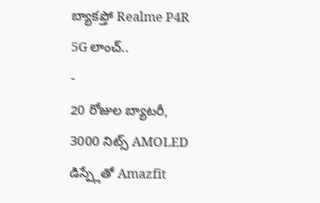బ్యాకప్తో Realme P4R 5G లాంచ్..
-
20 రోజుల బ్యాటరీ, 3000 నిట్స్ AMOLED డిస్ప్లేతో Amazfit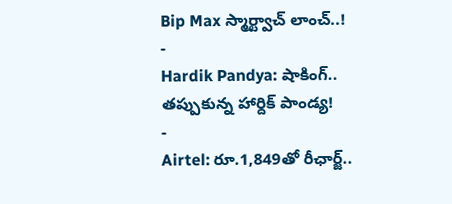Bip Max స్మార్ట్వాచ్ లాంచ్..!
-
Hardik Pandya: షాకింగ్.. తప్పుకున్న హార్దిక్ పాండ్య!
-
Airtel: రూ.1,849తో రీఛార్జ్..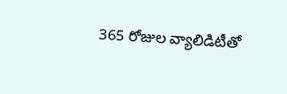365 రోజుల వ్యాలిడిటీతో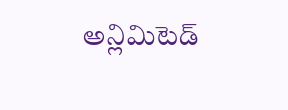అన్లిమిటెడ్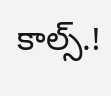కాల్స్.!